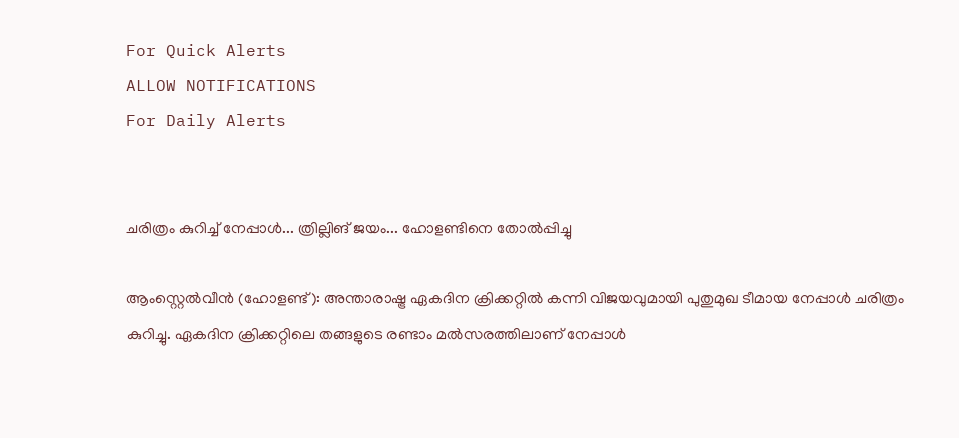For Quick Alerts
ALLOW NOTIFICATIONS
For Daily Alerts


ചരിത്രം കുറിച്ച് നേപ്പാള്‍... ത്രില്ലിങ് ജയം... ഹോളണ്ടിനെ തോല്‍പ്പിച്ചു

ആംസ്റ്റെല്‍വീന്‍ (ഹോളണ്ട്): അന്താരാഷ്ട്ര ഏകദിന ക്രിക്കറ്റില്‍ കന്നി വിജയവുമായി പുതുമുഖ ടീമായ നേപ്പാള്‍ ചരിത്രം കുറിച്ചു. ഏകദിന ക്രിക്കറ്റിലെ തങ്ങളുടെ രണ്ടാം മല്‍സരത്തിലാണ് നേപ്പാള്‍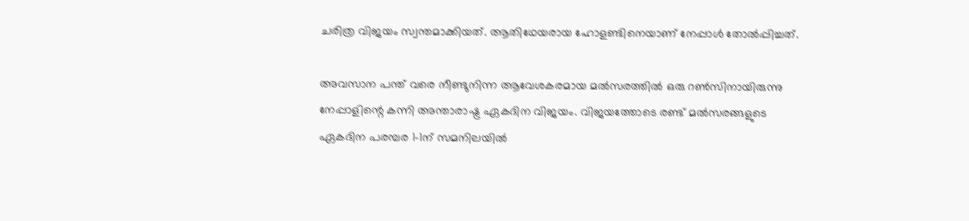ചരിത്ര വിജയം സ്വന്തമാക്കിയത്. ആതിഥേയരായ ഹോളണ്ടിനെയാണ് നേപ്പാള്‍ തോല്‍പ്പിച്ചത്.

അവസാന പന്ത് വരെ നീണ്ടുനിന്ന ആവേശകരമായ മല്‍സരത്തില്‍ ഒരു റണ്‍സിനായിരുന്നു നേപ്പാളിന്റെ കന്നി അന്താരാഷ്ട്ര ഏകദിന വിജയം. വിജയത്തോടെ രണ്ട് മല്‍സരങ്ങളുടെ ഏകദിന പരമ്പര 1-1ന് സമനിലയില്‍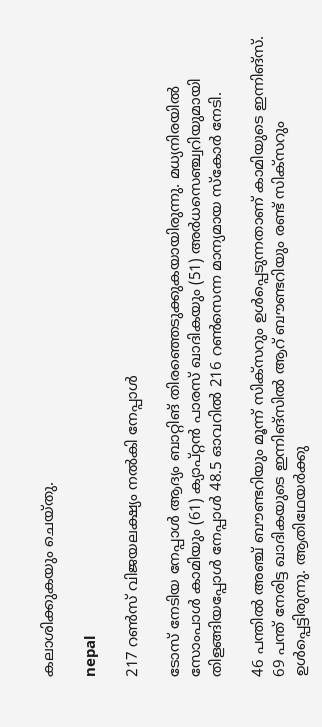കലാശിക്കുകയും ചെയ്തു.

nepal

217 റണ്‍സ് വിജയലക്ഷ്യം നല്‍കി നേപ്പാള്‍

ടോസ് നേടിയ നേപ്പാള്‍ ആദ്യം ബാറ്റിങ് തിരഞ്ഞെടുക്കുകയായിരുന്നു. മധ്യനിരയില്‍ സോംപാള്‍ കാമിയും (61) ക്യാപ്റ്റന്‍ പാരസ് ഖാദികയും (51) അര്‍ധസെഞ്ച്വറിയുമായി തിളങ്ങിയപ്പോള്‍ നേപ്പാള്‍ 48.5 ഓവറില്‍ 216 റണ്‍സെന്ന മാന്യമായ സ്‌കോര്‍ നേടി.

46 പന്തില്‍ അഞ്ച് ബൗണ്ടറിയും മൂന്ന് സിക്‌സറും ഉള്‍പ്പെടുന്നതാണ് കാമിയുടെ ഇന്നിങ്‌സ്. 69 പന്ത് നേരിട്ട ഖാദികയുടെ ഇന്നിങ്‌സില്‍ ആറ് ബൗണ്ടറിയും രണ്ട് സിക്‌സറും ഉള്‍പ്പെട്ടിരുന്നു. ആതിഥേയര്‍ക്കു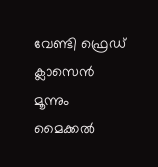വേണ്ടി ഫ്രെഡ് ക്ലാസെന്‍ മൂന്നും മൈക്കല്‍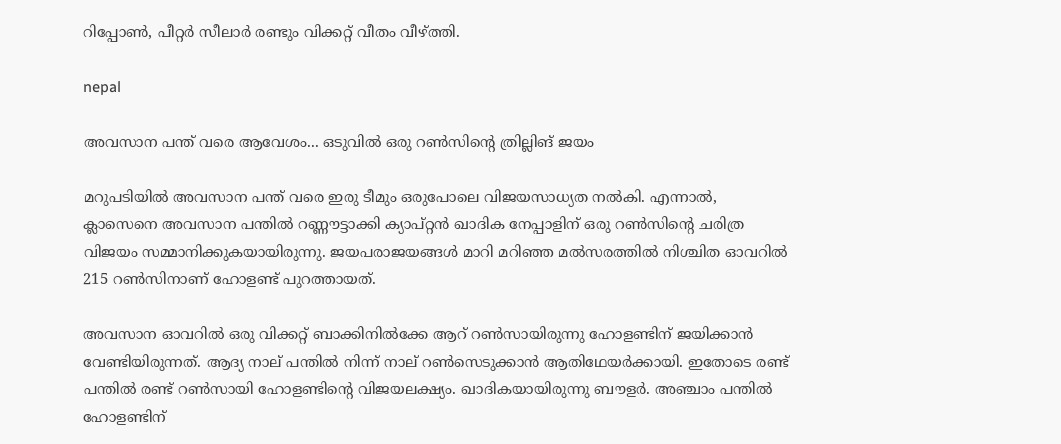റിപ്പോണ്‍, പീറ്റര്‍ സീലാര്‍ രണ്ടും വിക്കറ്റ് വീതം വീഴ്ത്തി.

nepal

അവസാന പന്ത് വരെ ആവേശം... ഒടുവില്‍ ഒരു റണ്‍സിന്റെ ത്രില്ലിങ് ജയം

മറുപടിയില്‍ അവസാന പന്ത് വരെ ഇരു ടീമും ഒരുപോലെ വിജയസാധ്യത നല്‍കി. എന്നാല്‍, ക്ലാസെനെ അവസാന പന്തില്‍ റണ്ണൗട്ടാക്കി ക്യാപ്റ്റന്‍ ഖാദിക നേപ്പാളിന് ഒരു റണ്‍സിന്റെ ചരിത്ര വിജയം സമ്മാനിക്കുകയായിരുന്നു. ജയപരാജയങ്ങള്‍ മാറി മറിഞ്ഞ മല്‍സരത്തില്‍ നിശ്ചിത ഓവറില്‍ 215 റണ്‍സിനാണ് ഹോളണ്ട് പുറത്തായത്.

അവസാന ഓവറില്‍ ഒരു വിക്കറ്റ് ബാക്കിനില്‍ക്കേ ആറ് റണ്‍സായിരുന്നു ഹോളണ്ടിന് ജയിക്കാന്‍ വേണ്ടിയിരുന്നത്. ആദ്യ നാല് പന്തില്‍ നിന്ന് നാല് റണ്‍സെടുക്കാന്‍ ആതിഥേയര്‍ക്കായി. ഇതോടെ രണ്ട് പന്തില്‍ രണ്ട് റണ്‍സായി ഹോളണ്ടിന്റെ വിജയലക്ഷ്യം. ഖാദികയായിരുന്നു ബൗളര്‍. അഞ്ചാം പന്തില്‍ ഹോളണ്ടിന്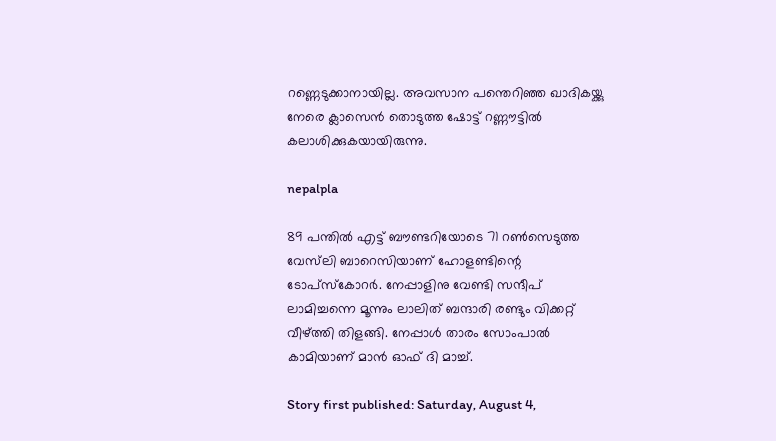റണ്ണെടുക്കാനായില്ല. അവസാന പന്തെറിഞ്ഞ ഖാദികയ്ക്കു നേരെ ക്ലാസെന്‍ തൊടുത്ത ഷോട്ട് റണ്ണൗട്ടില്‍ കലാശിക്കുകയായിരുന്നു.

nepalpla

89 പന്തില്‍ എട്ട് ബൗണ്ടറിയോടെ 71 റണ്‍സെടുത്ത വേസ്‌ലി ബാറെസിയാണ് ഹോളണ്ടിന്റെ ടോപ്‌സ്‌കോറര്‍. നേപ്പാളിനു വേണ്ടി സന്ദീപ് ലാമിച്ചന്നെ മൂന്നും ലാലിത് ബന്ദാരി രണ്ടും വിക്കറ്റ് വീഴ്ത്തി തിളങ്ങി. നേപ്പാള്‍ താരം സോംപാല്‍ കാമിയാണ് മാന്‍ ഓഫ് ദി മാച്ച്.

Story first published: Saturday, August 4,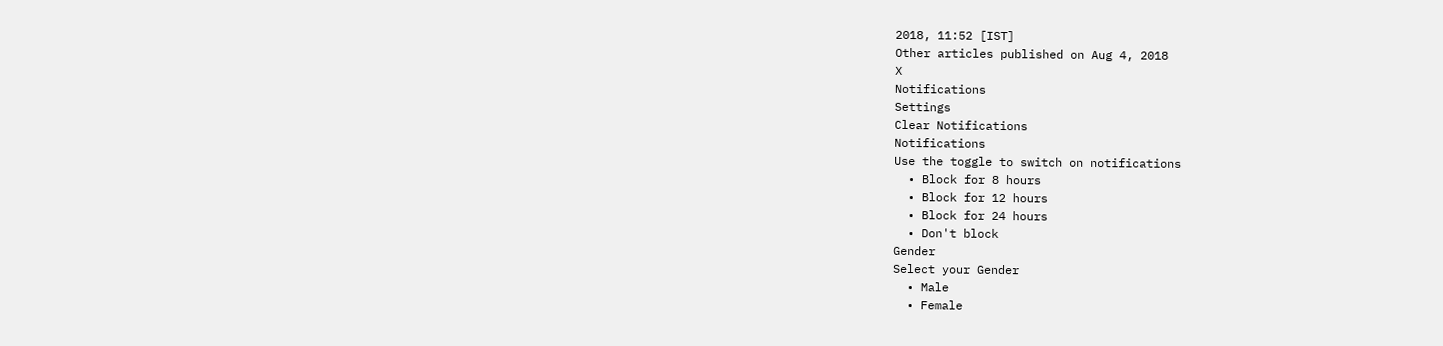2018, 11:52 [IST]
Other articles published on Aug 4, 2018
X
Notifications
Settings
Clear Notifications
Notifications
Use the toggle to switch on notifications
  • Block for 8 hours
  • Block for 12 hours
  • Block for 24 hours
  • Don't block
Gender
Select your Gender
  • Male
  • Female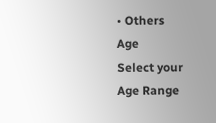• Others
Age
Select your Age Range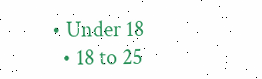• Under 18
  • 18 to 25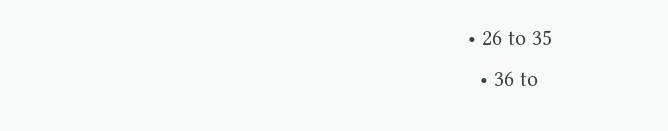• 26 to 35
  • 36 to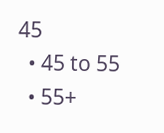45
  • 45 to 55
  • 55+